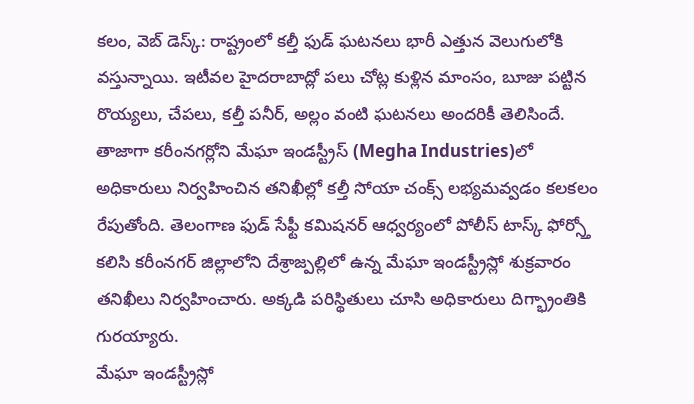కలం, వెబ్ డెస్క్: రాష్ట్రంలో కల్తీ ఫుడ్ ఘటనలు భారీ ఎత్తున వెలుగులోకి వస్తున్నాయి. ఇటీవల హైదరాబాద్లో పలు చోట్ల కుళ్లిన మాంసం, బూజు పట్టిన రొయ్యలు, చేపలు, కల్తీ పనీర్, అల్లం వంటి ఘటనలు అందరికీ తెలిసిందే. తాజాగా కరీంనగర్లోని మేఘా ఇండస్ట్రీస్ (Megha Industries)లో అధికారులు నిర్వహించిన తనిఖీల్లో కల్తీ సోయా చంక్స్ లభ్యమవ్వడం కలకలం రేపుతోంది. తెలంగాణ ఫుడ్ సేఫ్టీ కమిషనర్ ఆధ్వర్యంలో పోలీస్ టాస్క్ ఫోర్స్తో కలిసి కరీంనగర్ జిల్లాలోని దేశ్రాజ్పల్లిలో ఉన్న మేఘా ఇండస్ట్రీస్లో శుక్రవారం తనిఖీలు నిర్వహించారు. అక్కడి పరిస్థితులు చూసి అధికారులు దిగ్భ్రాంతికి గురయ్యారు.
మేఘా ఇండస్ట్రీస్లో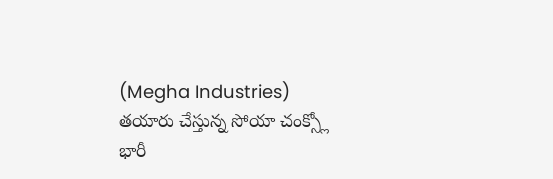(Megha Industries) తయారు చేస్తున్న సోయా చంక్స్లో భారీ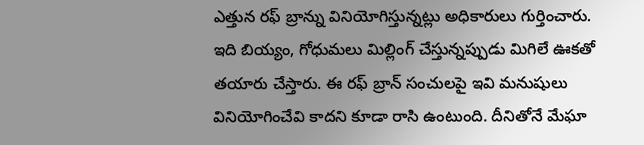ఎత్తున రఫ్ బ్రాన్ను వినియోగిస్తున్నట్లు అధికారులు గుర్తించారు. ఇది బియ్యం, గోధుమలు మిల్లింగ్ చేస్తున్నప్పుడు మిగిలే ఊకతో తయారు చేస్తారు. ఈ రఫ్ బ్రాన్ సంచులపై ఇవి మనుషులు వినియోగించేవి కాదని కూడా రాసి ఉంటుంది. దీనితోనే మేఘా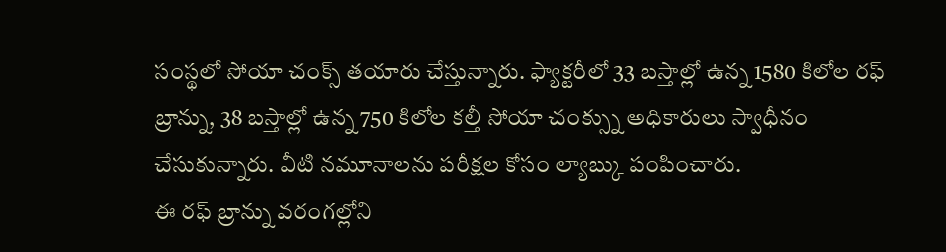సంస్థలో సోయా చంక్స్ తయారు చేస్తున్నారు. ఫ్యాక్టరీలో 33 బస్తాల్లో ఉన్న 1580 కిలోల రఫ్ బ్రాన్ను, 38 బస్తాల్లో ఉన్న 750 కిలోల కల్తీ సోయా చంక్స్ను అధికారులు స్వాధీనం చేసుకున్నారు. వీటి నమూనాలను పరీక్షల కోసం ల్యాబ్కు పంపించారు.
ఈ రఫ్ బ్రాన్ను వరంగల్లోని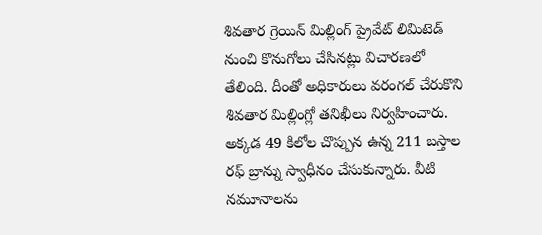శివతార గ్రెయిన్ మిల్లింగ్ ప్రైవేట్ లిమిటెడ్ నుంచి కొనుగోలు చేసినట్లు విచారణలో తేలింది. దీంతో అధికారులు వరంగల్ చేరుకొని శివతార మిల్లింగ్లో తనిఖీలు నిర్వహించారు. అక్కడ 49 కిలోల చొప్పున ఉన్న 211 బస్తాల రఫ్ బ్రాన్ను స్వాధీనం చేసుకున్నారు. వీటి నమూనాలను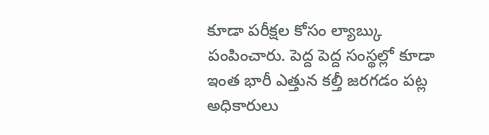కూడా పరీక్షల కోసం ల్యాబ్కు పంపించారు. పెద్ద పెద్ద సంస్థల్లో కూడా ఇంత భారీ ఎత్తున కల్తీ జరగడం పట్ల అధికారులు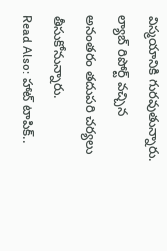విస్మయానికి గురవుతున్నారు. ల్యాబ్ రిపోర్ట్ వచ్చిన అనంతరం తదుపరి చర్యలు తీసుకోనున్నారు.
Read Also: హాట్ టాపిక్..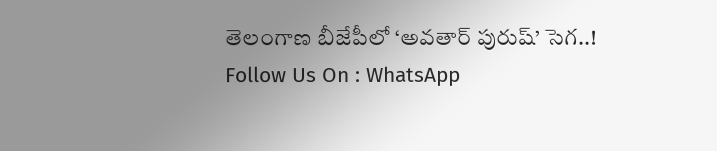తెలంగాణ బీజేపీలో ‘అవతార్ పురుష్’ సెగ..!
Follow Us On : WhatsApp